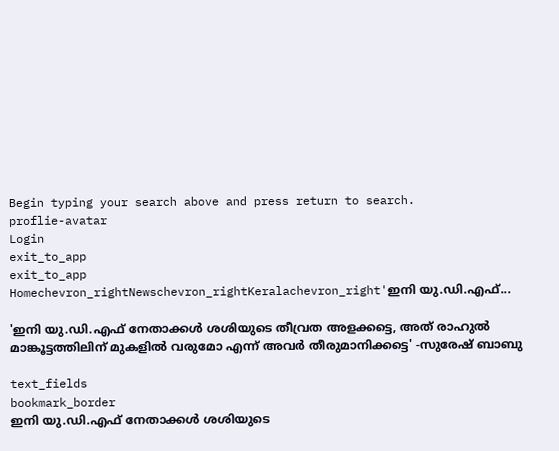Begin typing your search above and press return to search.
proflie-avatar
Login
exit_to_app
exit_to_app
Homechevron_rightNewschevron_rightKeralachevron_right'ഇനി യു.ഡി.എഫ്...

'ഇനി യു.ഡി.എഫ് നേതാക്കൾ ശശിയുടെ തീവ്രത അളക്കട്ടെ, അത് രാഹുൽ മാങ്കൂട്ടത്തിലിന് മുകളിൽ വരുമോ എന്ന് അവർ തീരുമാനിക്കട്ടെ' -സുരേഷ് ബാബു

text_fields
bookmark_border
ഇനി യു.ഡി.എഫ് നേതാക്കൾ ശശിയുടെ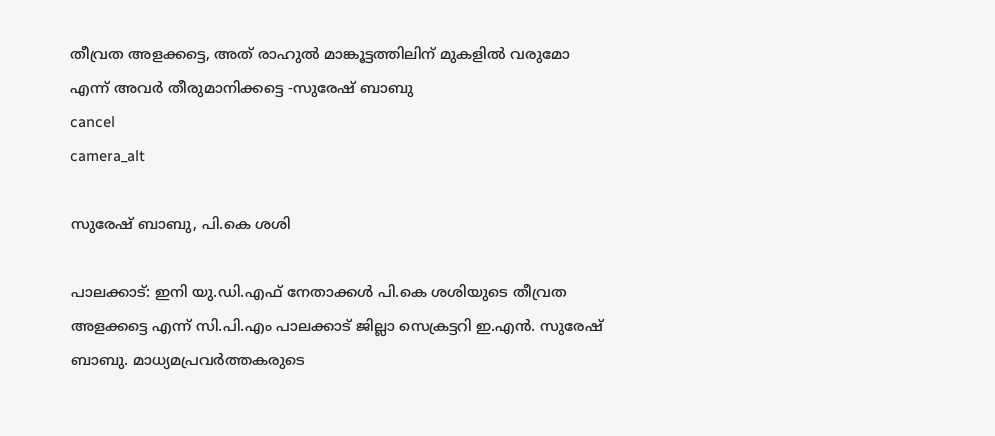തീവ്രത അളക്കട്ടെ, അത് രാഹുൽ മാങ്കൂട്ടത്തിലിന് മുകളിൽ വരുമോ എന്ന് അവർ തീരുമാനിക്കട്ടെ -സുരേഷ് ബാബു
cancel
camera_alt

സുരേഷ് ബാബു, പി.കെ ശശി

പാലക്കാട്: ഇനി യു.ഡി.എഫ് നേതാക്കൾ പി.കെ ശശിയുടെ തീവ്രത അളക്കട്ടെ എന്ന് സി.പി.എം പാലക്കാട് ജില്ലാ സെക്രട്ടറി ഇ.എൻ. സുരേഷ് ബാബു. മാധ്യമപ്രവർത്തകരുടെ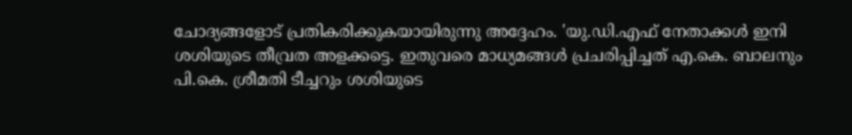ചോദ്യങ്ങളോട് പ്രതികരിക്കുകയായിരുന്നു അദ്ദേഹം. 'യു.ഡി.എഫ് നേതാക്കൾ ഇനി ശശിയുടെ തീവ്രത അളക്കട്ടെ. ഇതുവരെ മാധ്യമങ്ങൾ പ്രചരിപ്പിച്ചത് എ.കെ. ബാലനും പി.കെ. ശ്രീമതി ടീച്ചറും ശശി‍യുടെ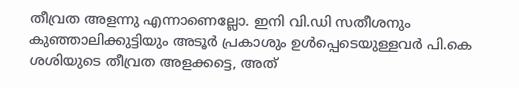തീവ്രത അളന്നു എന്നാണെല്ലോ. ഇനി വി.ഡി സതീശനും കുഞ്ഞാലിക്കുട്ടിയും അടൂർ പ്രകാശും ഉൾപ്പെടെയുള്ളവർ പി.കെ ശശിയുടെ തീവ്രത അളക്കട്ടെ, അത്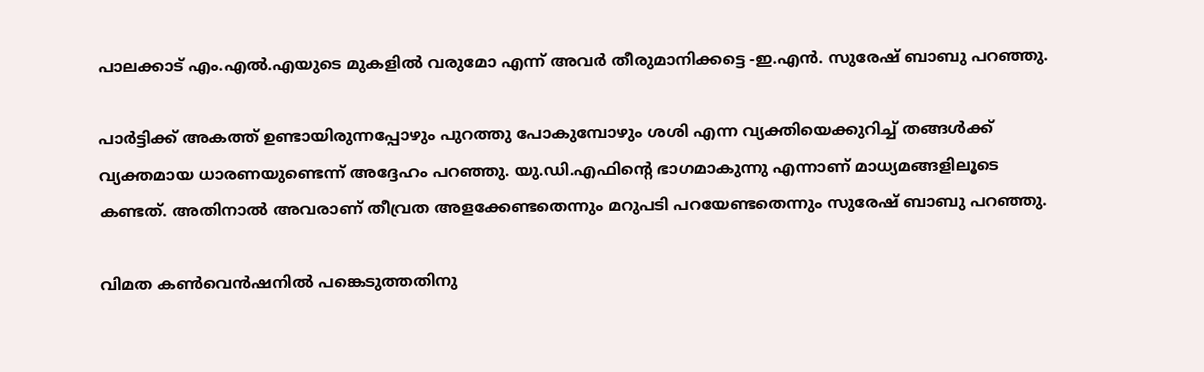പാലക്കാട് എം.എൽ.എയുടെ മുകളിൽ വരുമോ എന്ന് അവർ തീരുമാനിക്കട്ടെ -ഇ.എൻ. സുരേഷ് ബാബു പറഞ്ഞു.

പാർട്ടിക്ക് അകത്ത് ഉണ്ടായിരുന്നപ്പോഴും പുറത്തു പോകുമ്പോഴും ശശി എന്ന വ്യക്തിയെക്കുറിച്ച് തങ്ങൾക്ക് വ്യക്തമായ ധാരണയുണ്ടെന്ന് അദ്ദേഹം പറഞ്ഞു. യു.ഡി.എഫിന്‍റെ ഭാഗമാകുന്നു എന്നാണ് മാധ്യമങ്ങളിലൂടെ കണ്ടത്. അതിനാൽ അവരാണ് തീവ്രത അളക്കേണ്ടതെന്നും മറുപടി പറയേണ്ടതെന്നും സുരേഷ് ബാബു പറഞ്ഞു.

വിമത കൺവെൻഷനിൽ പങ്കെടുത്തതിനു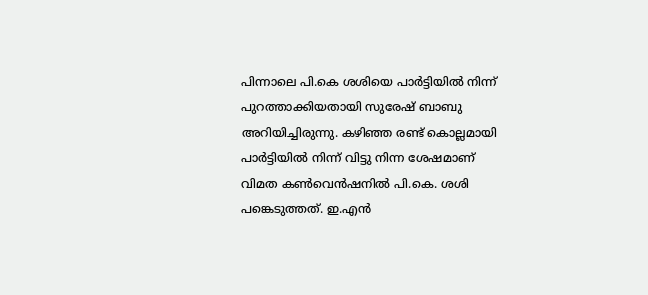പിന്നാലെ പി.കെ ശശിയെ പാർട്ടിയിൽ നിന്ന് പുറത്താക്കിയതായി സുരേഷ് ബാബു അറിയിച്ചിരുന്നു. കഴിഞ്ഞ രണ്ട് കൊല്ലമായി പാർട്ടിയിൽ നിന്ന് വിട്ടു നിന്ന ശേഷമാണ് വിമത കൺവെൻഷനിൽ പി.കെ. ശശി പങ്കെടുത്തത്. ഇ.എൻ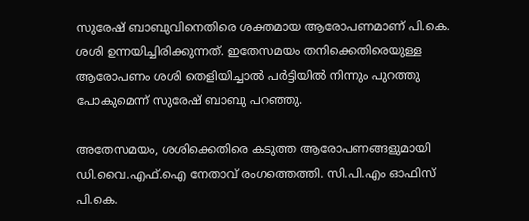സുരേഷ് ബാബുവിനെതിരെ ശക്തമായ ആരോപണമാണ് പി.കെ. ശശി ഉന്നയിച്ചിരിക്കുന്നത്. ഇതേസമയം തനിക്കെതിരെയുള്ള ആരോപണം ശശി തെളിയിച്ചാൽ പർട്ടിയിൽ നിന്നും പുറത്തു പോകുമെന്ന് സുരേഷ് ബാബു പറഞ്ഞു.

അതേസമയം, ശശിക്കെതിരെ കടുത്ത ആരോപണങ്ങളുമായി ഡി.വൈ.എഫ്.ഐ നേതാവ് രംഗത്തെത്തി. സി.പി.എം ഓഫിസ് പി.കെ.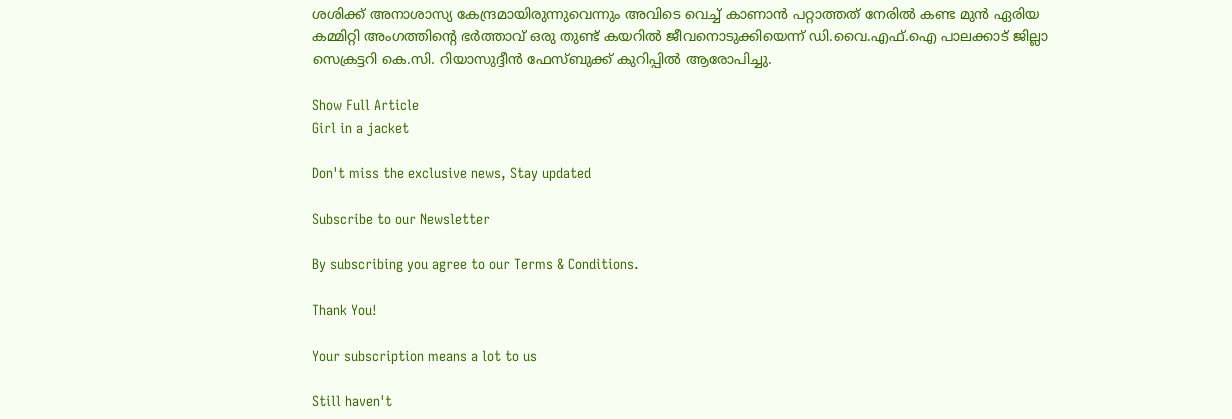ശശിക്ക് അനാശാസ്യ കേന്ദ്രമായിരുന്നുവെന്നും അവിടെ വെച്ച് കാണാൻ പറ്റാത്തത് നേരിൽ കണ്ട മുൻ ഏരിയ കമ്മിറ്റി അംഗത്തിന്റെ ഭർത്താവ് ഒരു തുണ്ട് കയറിൽ ജീവനൊടുക്കിയെന്ന് ഡി.വൈ.എഫ്.ഐ പാലക്കാട്‌ ജില്ലാ സെക്രട്ടറി കെ.സി. റിയാസുദ്ദീൻ ഫേസ്ബുക്ക് കുറിപ്പിൽ ആരോപിച്ചു.

Show Full Article
Girl in a jacket

Don't miss the exclusive news, Stay updated

Subscribe to our Newsletter

By subscribing you agree to our Terms & Conditions.

Thank You!

Your subscription means a lot to us

Still haven't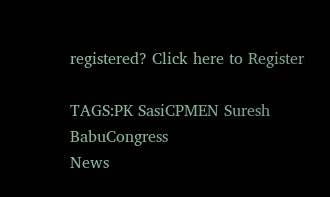registered? Click here to Register

TAGS:PK SasiCPMEN Suresh BabuCongress
News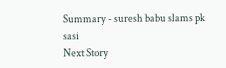Summary - suresh babu slams pk sasi
Next Story